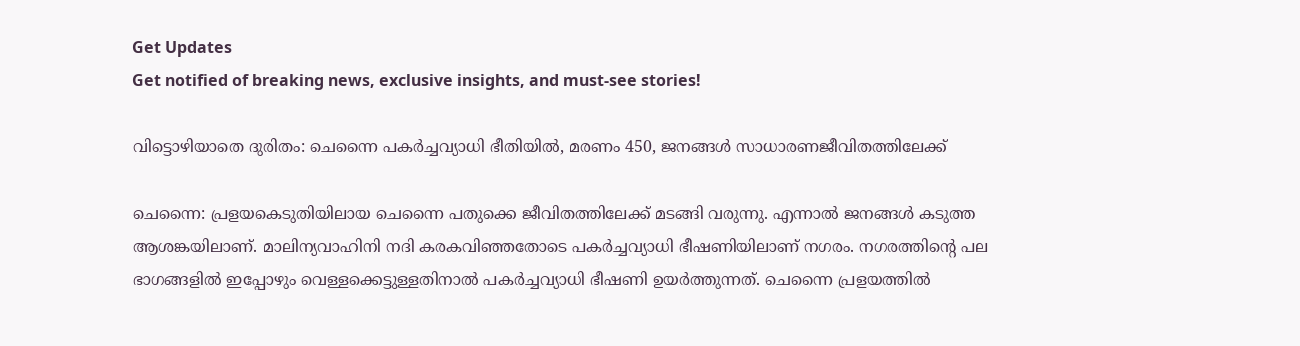Get Updates
Get notified of breaking news, exclusive insights, and must-see stories!

വിട്ടൊഴിയാതെ ദുരിതം: ചെന്നൈ പകര്‍ച്ചവ്യാധി ഭീതിയില്‍, മരണം 450, ജനങ്ങള്‍ സാധാരണജീവിതത്തിലേക്ക്

ചെന്നൈ: പ്രളയകെടുതിയിലായ ചെന്നൈ പതുക്കെ ജീവിതത്തിലേക്ക് മടങ്ങി വരുന്നു. എന്നാല്‍ ജനങ്ങള്‍ കടുത്ത ആശങ്കയിലാണ്. മാലിന്യവാഹിനി നദി കരകവിഞ്ഞതോടെ പകര്‍ച്ചവ്യാധി ഭീഷണിയിലാണ് നഗരം. നഗരത്തിന്റെ പല ഭാഗങ്ങളില്‍ ഇപ്പോഴും വെള്ളക്കെട്ടുള്ളതിനാല്‍ പകര്‍ച്ചവ്യാധി ഭീഷണി ഉയര്‍ത്തുന്നത്. ചെന്നൈ പ്രളയത്തില്‍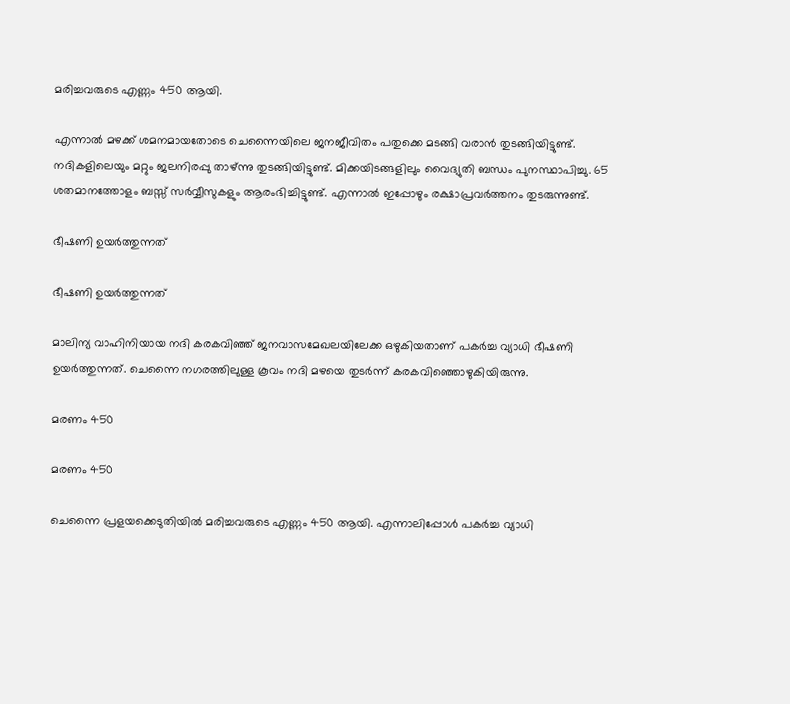മരിച്ചവരുടെ എണ്ണം 450 ആയി.

എന്നാല്‍ മഴക്ക് ശമനമായതോടെ ചെന്നൈയിലെ ജനജീവിതം പതുക്കെ മടങ്ങി വരാന്‍ തുടങ്ങിയിട്ടുണ്ട്. നദികളിലെയും മറ്റും ജലനിരപ്പു താഴ്ന്നു തുടങ്ങിയിട്ടുണ്ട്. മിക്കയിടങ്ങളിലും വൈദ്യുതി ബന്ധം പുനസ്ഥാപിച്ചു. 65 ശതമാനത്തോളം ബസ്സ് സര്‍വ്വീസുകളും ആരംഭിച്ചിട്ടുണ്ട്. എന്നാല്‍ ഇപ്പോഴും രക്ഷാപ്രവര്‍ത്തനം തുടരുന്നുണ്ട്.

ഭീഷണി ഉയര്‍ത്തുന്നത്

ഭീഷണി ഉയര്‍ത്തുന്നത്

മാലിന്യ വാഹിനിയായ നദി കരകവിഞ്ഞ് ജനവാസമേഖലയിലേക്ക ഒഴുകിയതാണ് പകര്‍ച്ച വ്യാധി ഭീഷണി ഉയര്‍ത്തുന്നത്. ചെന്നൈ നഗരത്തിലുള്ള കൂവം നദി മഴയെ തുടര്‍ന്ന് കരകവിഞ്ഞൊഴുകിയിരുന്നു.

മരണം 450

മരണം 450

ചെന്നൈ പ്രളയക്കെടുതിയില്‍ മരിച്ചവരുടെ എണ്ണം 450 ആയി. എന്നാലിപ്പോള്‍ പകര്‍ച്ച വ്യാധി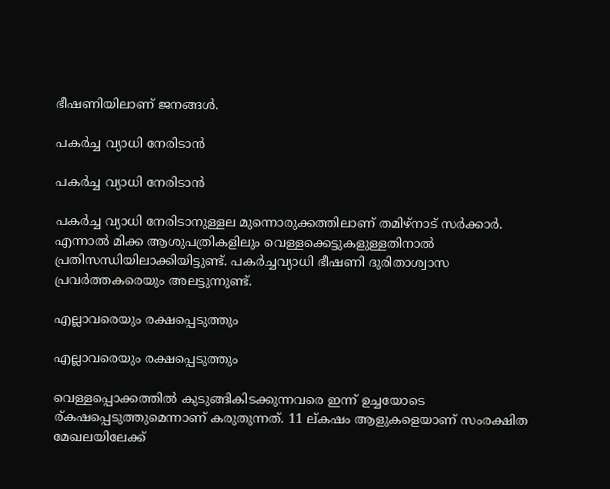ഭീഷണിയിലാണ് ജനങ്ങള്‍.

പകര്‍ച്ച വ്യാധി നേരിടാന്‍

പകര്‍ച്ച വ്യാധി നേരിടാന്‍

പകര്‍ച്ച വ്യാധി നേരിടാനുള്ളല മുന്നൊരുക്കത്തിലാണ് തമിഴ്‌നാട് സര്‍ക്കാര്‍. എന്നാല്‍ മിക്ക ആശുപത്രികളിലും വെള്ളക്കെട്ടുകളുള്ളതിനാല്‍ പ്രതിസന്ധിയിലാക്കിയിട്ടുണ്ട്. പകര്‍ച്ചവ്യാധി ഭീഷണി ദുരിതാശ്വാസ പ്രവര്‍ത്തകരെയും അലട്ടുന്നുണ്ട്.

എല്ലാവരെയും രക്ഷപ്പെടുത്തും

എല്ലാവരെയും രക്ഷപ്പെടുത്തും

വെള്ളപ്പൊക്കത്തില്‍ കുടുങ്ങികിടക്കുന്നവരെ ഇന്ന് ഉച്ചയോടെ ര്കഷപ്പെടുത്തുമെന്നാണ് കരുതുന്നത്. 11 ല്കഷം ആളുകളെയാണ് സംരക്ഷിത മേഖലയിലേക്ക്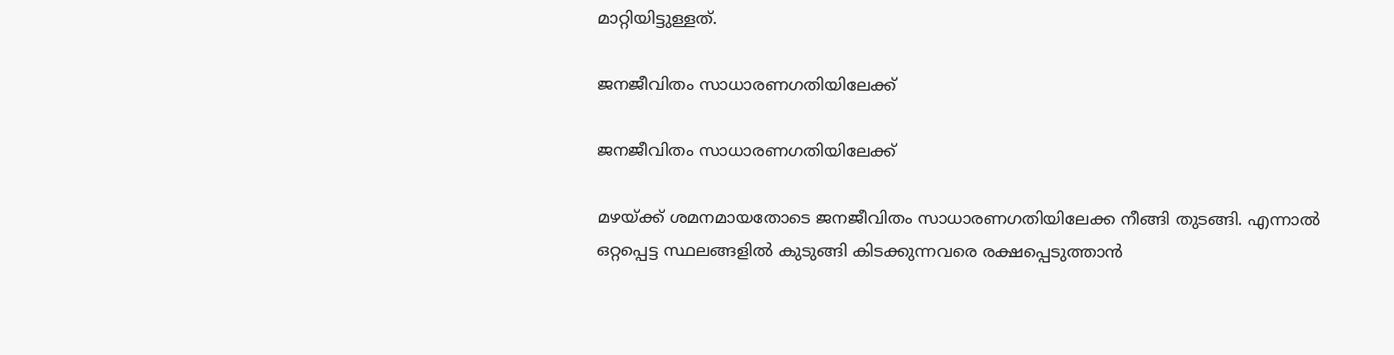മാറ്റിയിട്ടുള്ളത്.

ജനജീവിതം സാധാരണഗതിയിലേക്ക്

ജനജീവിതം സാധാരണഗതിയിലേക്ക്

മഴയ്ക്ക് ശമനമായതോടെ ജനജീവിതം സാധാരണഗതിയിലേക്ക നീങ്ങി തുടങ്ങി. എന്നാല്‍ ഒറ്റപ്പെട്ട സ്ഥലങ്ങളില്‍ കുടുങ്ങി കിടക്കുന്നവരെ രക്ഷപ്പെടുത്താന്‍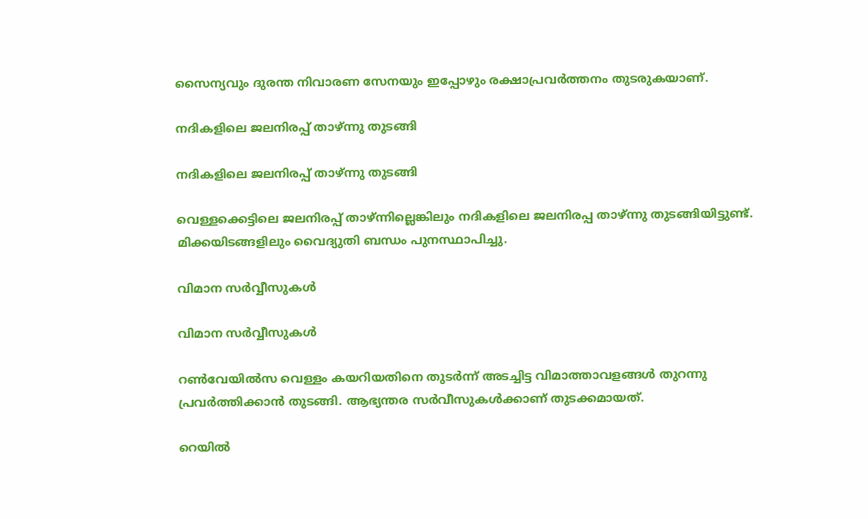സൈന്യവും ദുരന്ത നിവാരണ സേനയും ഇപ്പോഴും രക്ഷാപ്രവര്‍ത്തനം തുടരുകയാണ്.

നദികളിലെ ജലനിരപ്പ് താഴ്ന്നു തുടങ്ങി

നദികളിലെ ജലനിരപ്പ് താഴ്ന്നു തുടങ്ങി

വെള്ളക്കെട്ടിലെ ജലനിരപ്പ് താഴ്ന്നില്ലെങ്കിലും നദികളിലെ ജലനിരപ്പ താഴ്ന്നു തുടങ്ങിയിട്ടുണ്ട്. മിക്കയിടങ്ങളിലും വൈദ്യുതി ബന്ധം പുനസ്ഥാപിച്ചു.

വിമാന സര്‍വ്വീസുകള്‍

വിമാന സര്‍വ്വീസുകള്‍

റണ്‍വേയില്‍സ വെള്ളം കയറിയതിനെ തുടര്‍ന്ന് അടച്ചിട്ട വിമാത്താവളങ്ങള്‍ തുറന്നു പ്രവര്‍ത്തിക്കാന്‍ തുടങ്ങി. ആഭ്യന്തര സര്‍വീസുകള്‍ക്കാണ് തുടക്കമായത്.

റെയില്‍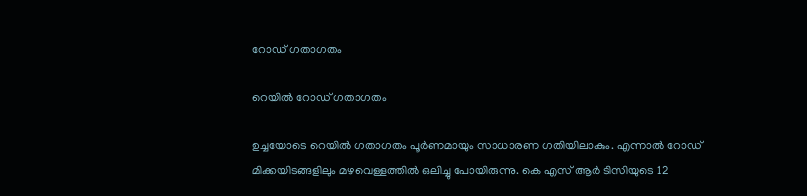റോഡ് ഗതാഗതം

റെയില്‍ റോഡ് ഗതാഗതം

ഉച്ചയോടെ റെയില്‍ ഗതാഗതം പൂര്‍ണമായും സാധാരണ ഗതിയിലാകും. എന്നാല്‍ റോഡ് മിക്കയിടങ്ങളിലും മഴവെള്ളത്തില്‍ ഒലിച്ചു പോയിരുന്നു. കെ എസ് ആര്‍ ടിസിയുടെ 12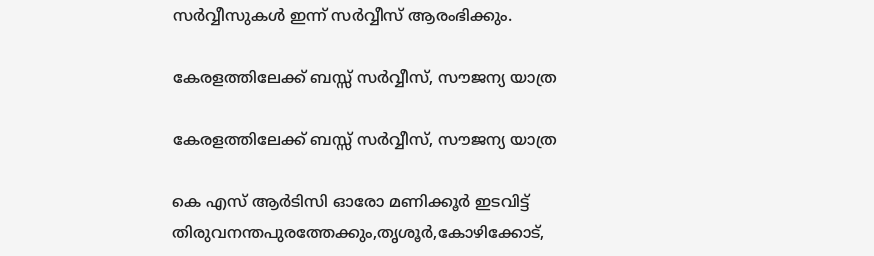സര്‍വ്വീസുകള്‍ ഇന്ന് സര്‍വ്വീസ് ആരംഭിക്കും.

കേരളത്തിലേക്ക് ബസ്സ് സര്‍വ്വീസ്, സൗജന്യ യാത്ര

കേരളത്തിലേക്ക് ബസ്സ് സര്‍വ്വീസ്, സൗജന്യ യാത്ര

കെ എസ് ആര്‍ടിസി ഓരോ മണിക്കൂര്‍ ഇടവിട്ട് തിരുവനന്തപുരത്തേക്കും,തൃശൂര്‍,കോഴിക്കോട്,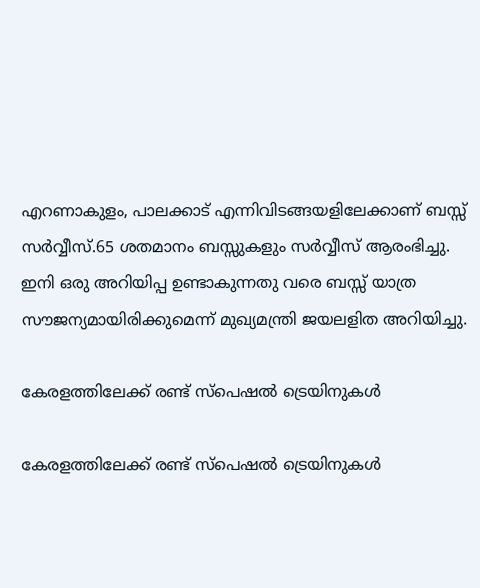എറണാകുളം, പാലക്കാട് എന്നിവിടങ്ങയളിലേക്കാണ് ബസ്സ് സര്‍വ്വീസ്.65 ശതമാനം ബസ്സുകളും സര്‍വ്വീസ് ആരംഭിച്ചു. ഇനി ഒരു അറിയിപ്പ ഉണ്ടാകുന്നതു വരെ ബസ്സ് യാത്ര സൗജന്യമായിരിക്കുമെന്ന് മുഖ്യമന്ത്രി ജയലളിത അറിയിച്ചു.

കേരളത്തിലേക്ക് രണ്ട് സ്‌പെഷല്‍ ട്രെയിനുകള്‍

കേരളത്തിലേക്ക് രണ്ട് സ്‌പെഷല്‍ ട്രെയിനുകള്‍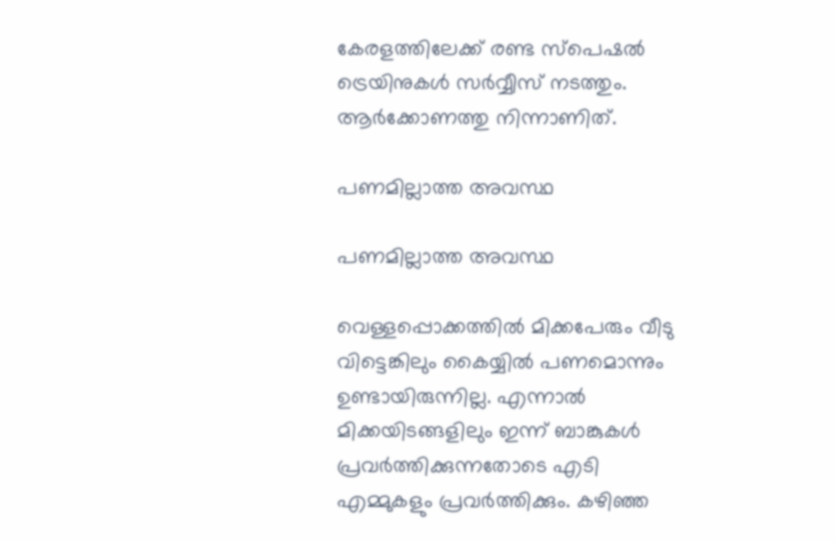കേരളത്തിലേക്ക് രണ്ട സ്‌പെഷല്‍ ട്രെയിനുകള്‍ സര്‍വ്വീസ് നടത്തും. ആര്‍ക്കോണത്തു നിന്നാണിത്.

പണമില്ലാത്ത അവസ്ഥ

പണമില്ലാത്ത അവസ്ഥ

വെള്ളപ്പൊക്കത്തില്‍ മിക്കപേരും വീടു വിട്ടെങ്കിലും കൈയ്യില്‍ പണമൊന്നും ഉണ്ടായിരുന്നില്ല. എന്നാല്‍ മിക്കയിടങ്ങളിലും ഇന്ന് ബാങ്കുകള്‍ പ്രവര്‍ത്തിക്കുന്നതോടെ എടി എമ്മുകളും പ്രവര്‍ത്തിക്കും. കഴിഞ്ഞ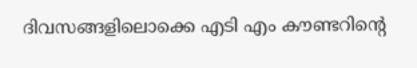ദിവസങ്ങളിലൊക്കെ എടി എം കൗണ്ടറിന്റെ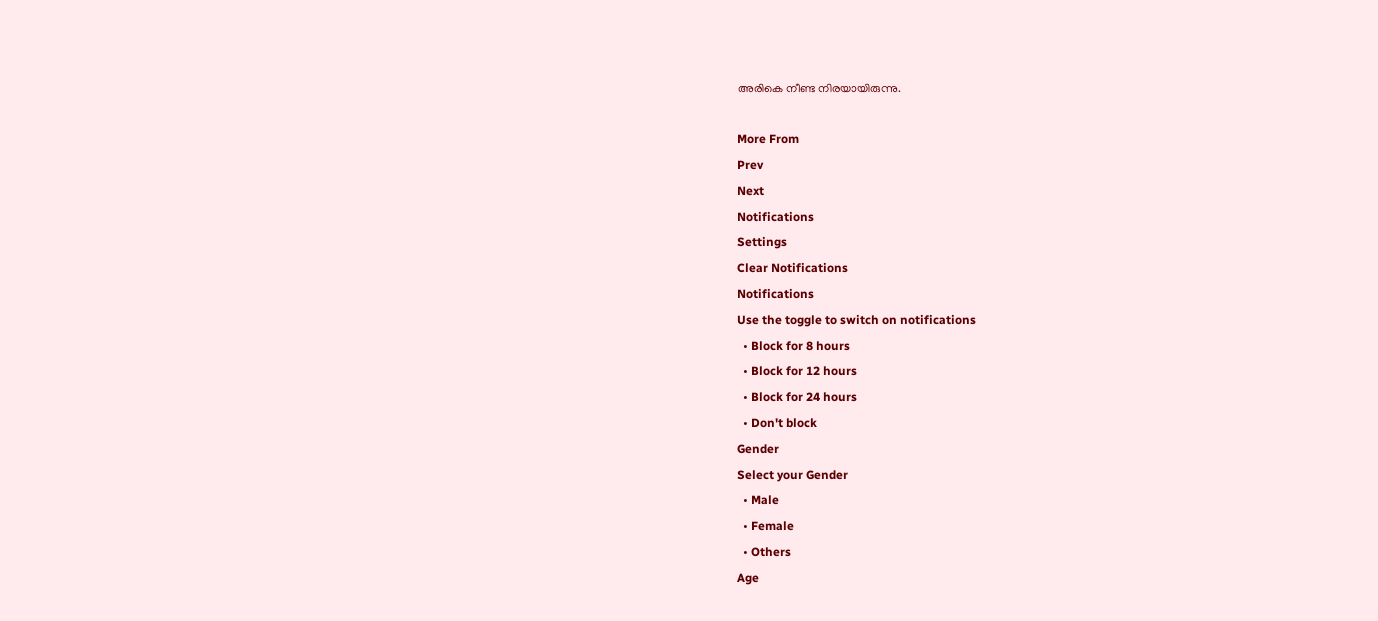അരികെ നീണ്ട നിരയായിരുന്നു.

More From
Prev
Next
Notifications
Settings
Clear Notifications
Notifications
Use the toggle to switch on notifications
  • Block for 8 hours
  • Block for 12 hours
  • Block for 24 hours
  • Don't block
Gender
Select your Gender
  • Male
  • Female
  • Others
Age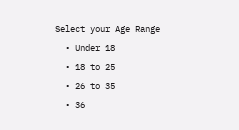Select your Age Range
  • Under 18
  • 18 to 25
  • 26 to 35
  • 36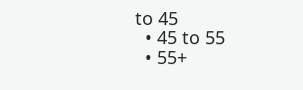to 45
  • 45 to 55
  • 55+